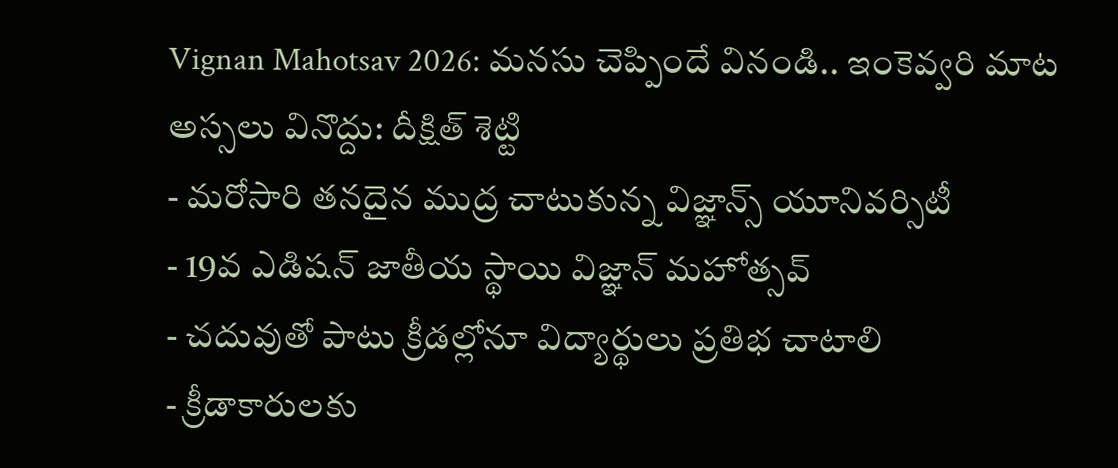Vignan Mahotsav 2026: మనసు చెప్పిందే వినండి.. ఇంకెవ్వరి మాట అస్సలు వినొద్దు: దీక్షిత్ శెట్టి
- మరోసారి తనదైన ముద్ర చాటుకున్న విజ్ఞాన్స్ యూనివర్సిటీ
- 19వ ఎడిషన్ జాతీయ స్థాయి విజ్ఞాన్ మహోత్సవ్
- చదువుతో పాటు క్రీడల్లోనూ విద్యార్థులు ప్రతిభ చాటాలి
- క్రీడాకారులకు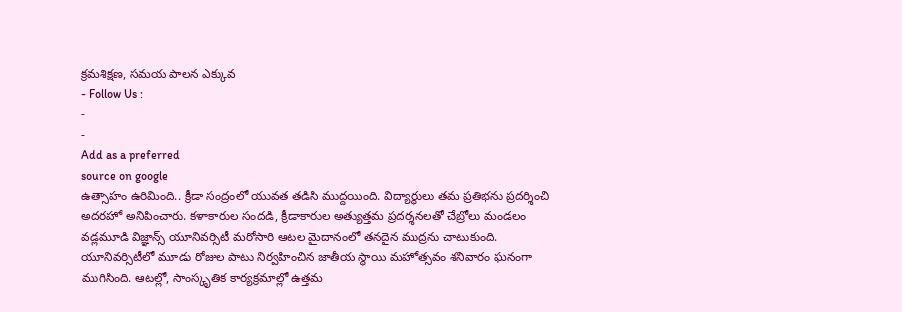క్రమశిక్షణ, సమయ పాలన ఎక్కువ
- Follow Us :
-
-
Add as a preferred
source on google
ఉత్సాహం ఉరిమింది.. క్రీడా సంద్రంలో యువత తడిసి ముద్దయింది. విద్యార్థులు తమ ప్రతిభను ప్రదర్శించి అదరహో అనిపించారు. కళాకారుల సందడి, క్రీడాకారుల అత్యుత్తమ ప్రదర్శనలతో చేబ్రోలు మండలం వడ్లమూడి విజ్ఞాన్స్ యూనివర్సిటీ మరోసారి ఆటల మైదానంలో తనదైన ముద్రను చాటుకుంది. యూనివర్సిటీలో మూడు రోజుల పాటు నిర్వహించిన జాతీయ స్థాయి మహోత్సవం శనివారం ఘనంగా ముగిసింది. ఆటల్లో, సాంస్కృతిక కార్యక్రమాల్లో ఉత్తమ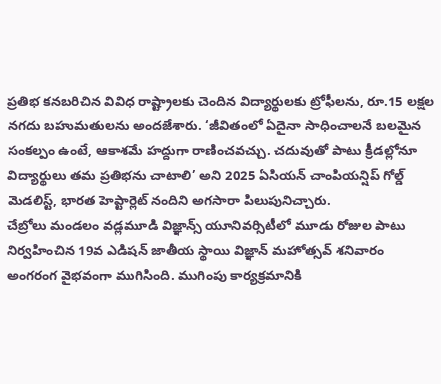ప్రతిభ కనబరిచిన వివిధ రాష్ట్రాలకు చెందిన విద్యార్థులకు ట్రోఫీలను, రూ.15 లక్షల నగదు బహుమతులను అందజేశారు. ‘జీవితంలో ఏదైనా సాధించాలనే బలమైన సంకల్పం ఉంటే, ఆకాశమే హద్దుగా రాణించవచ్చు. చదువుతో పాటు క్రీడల్లోనూ విద్యార్థులు తమ ప్రతిభను చాటాలి’ అని 2025 ఏసియన్ చాంపియన్షిప్ గోల్డ్ మెడలిస్ట్, భారత హెప్టార్లెట్ నందిని అగసారా పిలుపునిచ్చారు.
చేబ్రోలు మండలం వడ్లమూడి విజ్ఞాన్స్ యూనివర్సిటీలో మూడు రోజుల పాటు నిర్వహించిన 19వ ఎడిషన్ జాతీయ స్థాయి విజ్ఞాన్ మహోత్సవ్ శనివారం అంగరంగ వైభవంగా ముగిసింది. ముగింపు కార్యక్రమానికి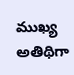ముఖ్య అతిథిగా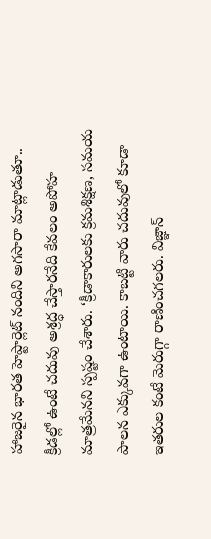హాజరైన భారత హెప్టార్లెట్ నందిని అగసారా మాట్లాడుతూ.. క్రీడల్లో ఉంటే చదువు అశ్రద్ధ చేస్తారనేది కేవలం అపోహ మాత్రమేనని స్పష్టం చేశారు. ‘క్రీడాకారులకు క్రమశిక్షణ, సమయ పాలన ఎక్కువగా ఉంటాయి. కాబట్టి వారు చదువులో కూడా ఇతరుల కంటే మెరుగ్గా రాణించగలరు. విజ్ఞాన్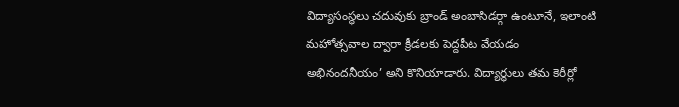విద్యాసంస్థలు చదువుకు బ్రాండ్ అంబాసిడర్గా ఉంటూనే, ఇలాంటి మహోత్సవాల ద్వారా క్రీడలకు పెద్దపీట వేయడం అభినందనీయం’ అని కొనియాడారు. విద్యార్థులు తమ కెరీర్లో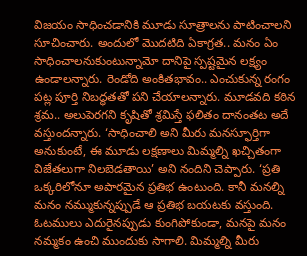విజయం సాధించడానికి మూడు సూత్రాలను పాటించాలని సూచించారు. అందులో మొదటిది ఏకాగ్రత.. మనం ఏం సాధించాలనుకుంటున్నామో దానిపై స్పష్టమైన లక్ష్యం ఉండాలన్నారు. రెండోది అంకితభావం.. ఎంచుకున్న రంగం పట్ల పూర్తి నిబద్ధతతో పని చేయాలన్నారు. మూడవది కఠిన శ్రమ.. అలుపెరగని కృషితో శ్రమిస్తే ఫలితం దానంతట అదే వస్తుందన్నారు. ‘సాధించాలి అని మీరు మనస్ఫూర్తిగా అనుకుంటే, ఈ మూడు లక్షణాలు మిమ్మల్ని ఖచ్చితంగా విజేతలుగా నిలబెడతాయి’ అని నందిని చెప్పారు. ‘ప్రతి ఒక్కరిలోనూ అపారమైన ప్రతిభ ఉంటుంది. కానీ మనల్ని మనం నమ్ముకున్నప్పుడే ఆ ప్రతిభ బయటకు వస్తుంది. ఓటములు ఎదురైనప్పుడు కుంగిపోకుండా, మనపై మనం నమ్మకం ఉంచి ముందుకు సాగాలి. మిమ్మల్ని మీరు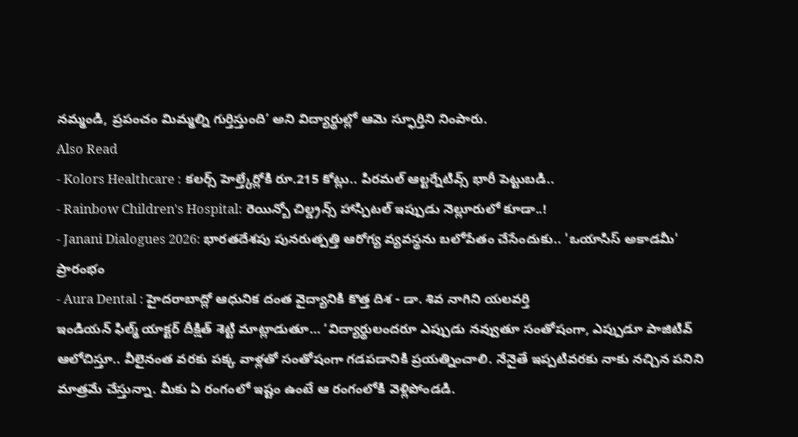నమ్మండి, ప్రపంచం మిమ్మల్ని గుర్తిస్తుంది’ అని విద్యార్థుల్లో ఆమె స్ఫూర్తిని నింపారు.
Also Read
- Kolors Healthcare : కలర్స్ హెల్త్కేర్లోకి రూ.215 కోట్లు.. పిరమల్ ఆల్టర్నేటివ్స్ భారీ పెట్టుబడి..
- Rainbow Children's Hospital: రెయిన్బో చిల్డ్రన్స్ హాస్పిటల్ ఇప్పుడు నెల్లూరులో కూడా..!
- Janani Dialogues 2026: భారతదేశపు పునరుత్పత్తి ఆరోగ్య వ్యవస్థను బలోపేతం చేసేందుకు.. 'ఒయాసిస్ అకాడమీ' ప్రారంభం
- Aura Dental : హైదరాబాద్లో ఆధునిక దంత వైద్యానికి కొత్త దిశ - డా. శివ నాగిని యలవర్తి
ఇండియన్ ఫిల్మ్ యాక్టర్ దీక్షిత్ శెట్టి మాట్లాడుతూ… ‘విద్యార్థులందరూ ఎప్పుడు నవ్వుతూ సంతోషంగా, ఎప్పుడూ పాజిటివ్ ఆలోచిస్తూ.. వీలైనంత వరకు పక్క వాళ్లతో సంతోషంగా గడపడానికి ప్రయత్నించాలి. నేనైతే ఇప్పటివరకు నాకు నచ్చిన పనిని మాత్రమే చేస్తున్నా. మీకు ఏ రంగంలో ఇష్టం ఉంటే ఆ రంగంలోకి వెళ్లిపోండడి.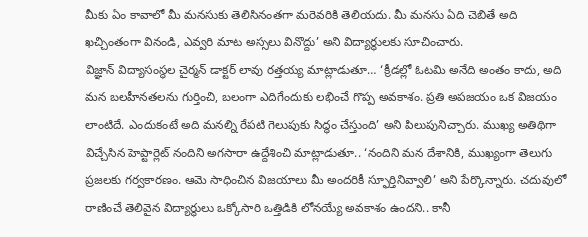మీకు ఏం కావాలో మీ మనసుకు తెలిసినంతగా మరెవరికి తెలియదు. మీ మనసు ఏది చెబితే అది ఖచ్చింతంగా వినండి, ఎవ్వరి మాట అస్సలు వినొద్దు’ అని విద్యార్థులకు సూచించారు.
విజ్ఞాన్ విద్యాసంస్థల చైర్మన్ డాక్టర్ లావు రత్తయ్య మాట్లాడుతూ… ‘క్రీడల్లో ఓటమి అనేది అంతం కాదు, అది మన బలహీనతలను గుర్తించి, బలంగా ఎదిగేందుకు లభించే గొప్ప అవకాశం. ప్రతి అపజయం ఒక విజయం లాంటిదే. ఎందుకంటే అది మనల్ని రేపటి గెలుపుకు సిద్ధం చేస్తుంది’ అని పిలుపునిచ్చారు. ముఖ్య అతిథిగా విచ్చేసిన హెప్టార్లెట్ నందిని అగసారా ఉద్దేశించి మాట్లాడుతూ.. ‘నందిని మన దేశానికి, ముఖ్యంగా తెలుగు ప్రజలకు గర్వకారణం. ఆమె సాధించిన విజయాలు మీ అందరికీ స్ఫూర్తినివ్వాలి’ అని పేర్కొన్నారు. చదువులో రాణించే తెలివైన విద్యార్థులు ఒక్కోసారి ఒత్తిడికి లోనయ్యే అవకాశం ఉందని.. కానీ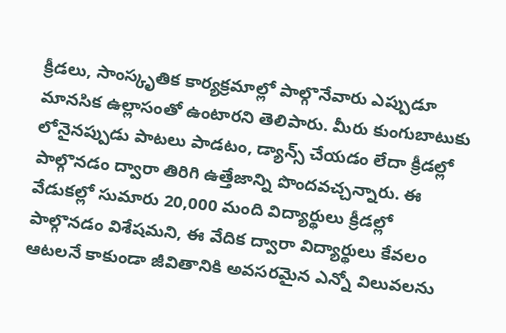క్రీడలు, సాంస్కృతిక కార్యక్రమాల్లో పాల్గొనేవారు ఎప్పుడూ మానసిక ఉల్లాసంతో ఉంటారని తెలిపారు. మీరు కుంగుబాటుకు లోనైనప్పుడు పాటలు పాడటం, డ్యాన్స్ చేయడం లేదా క్రీడల్లో పాల్గొనడం ద్వారా తిరిగి ఉత్తేజాన్ని పొందవచ్చన్నారు. ఈ వేడుకల్లో సుమారు 20,000 మంది విద్యార్థులు క్రీడల్లో పాల్గొనడం విశేషమని, ఈ వేదిక ద్వారా విద్యార్థులు కేవలం ఆటలనే కాకుండా జీవితానికి అవసరమైన ఎన్నో విలువలను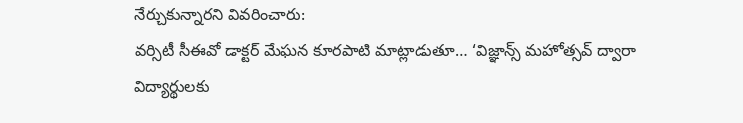నేర్చుకున్నారని వివరించారు:
వర్సిటీ సీఈవో డాక్టర్ మేఘన కూరపాటి మాట్లాడుతూ… ‘విజ్ఞాన్స్ మహోత్సవ్ ద్వారా విద్యార్థులకు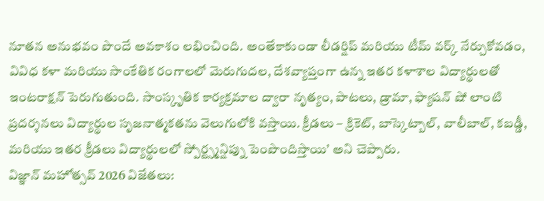నూతన అనుభవం పొందే అవకాశం లభించింది. అంతేకాకుండా లీడర్షిప్ మరియు టీమ్ వర్క్ నేర్చుకోవడం, వివిధ కళా మరియు సాంకేతిక రంగాలలో మెరుగుదల, దేశవ్యాప్తంగా ఉన్న ఇతర కళాశాల విద్యార్థులతో ఇంటరాక్షన్ పెరుగుతుంది. సాంస్కృతిక కార్యక్రమాల ద్వారా నృత్యం, పాటలు, డ్రామా, ఫ్యాషన్ షో లాంటి ప్రదర్శనలు విద్యార్థుల సృజనాత్మకతను వెలుగులోకి వస్తాయి. క్రీడలు – క్రికెట్, బాస్కెట్బాల్, వాలీబాల్, కబడ్డీ, మరియు ఇతర క్రీడలు విద్యార్థులలో స్పోర్ట్స్మన్షిప్ను పెంపొందిస్తాయి’ అని చెప్పారు.
విజ్ఞాన్ మహోత్సవ్ 2026 విజేతలు: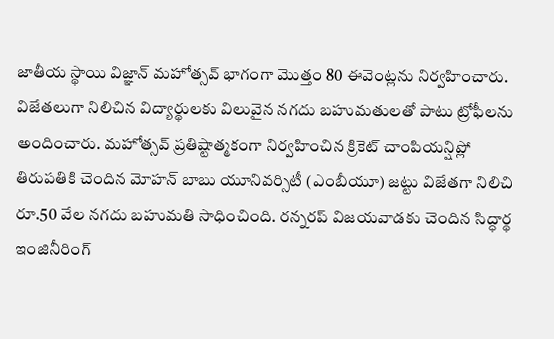జాతీయ స్థాయి విజ్ఞాన్ మహోత్సవ్ భాగంగా మొత్తం 80 ఈవెంట్లను నిర్వహించారు. విజేతలుగా నిలిచిన విద్యార్థులకు విలువైన నగదు బహుమతులతో పాటు ట్రోఫీలను అందించారు. మహోత్సవ్ ప్రతిష్టాత్మకంగా నిర్వహించిన క్రికెట్ చాంపియన్షిప్లో తిరుపతికి చెందిన మోహన్ బాబు యూనివర్సిటీ (ఎంబీయూ) జట్టు విజేతగా నిలిచి రూ.50 వేల నగదు బహుమతి సాధించింది. రన్నరప్ విజయవాడకు చెందిన సిద్ధార్థ ఇంజినీరింగ్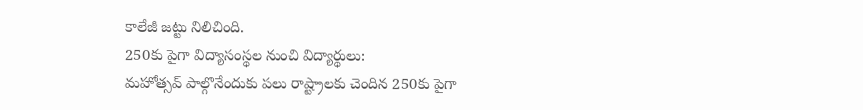కాలేజీ జట్టు నిలిచింది.
250కు పైగా విద్యాసంస్థల నుంచి విద్యార్థులు:
మహోత్సవ్ పాల్గొనేందుకు పలు రాష్ట్రాలకు చెందిన 250కు పైగా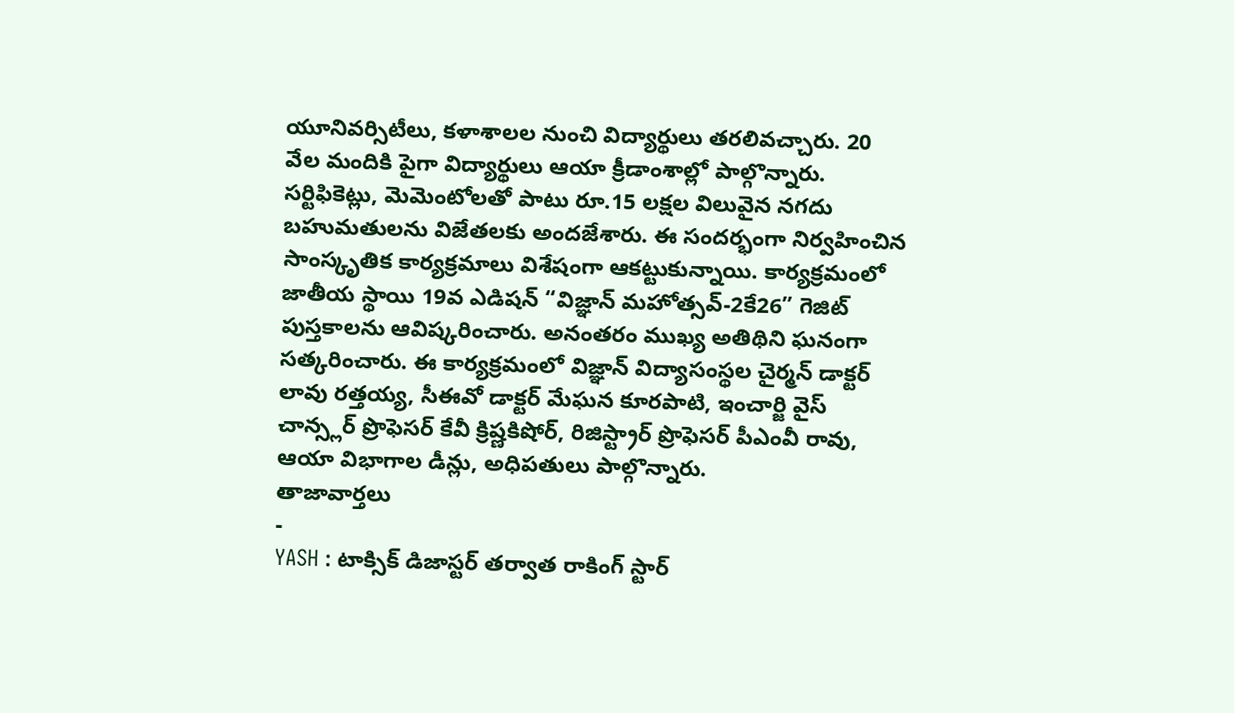యూనివర్సిటీలు, కళాశాలల నుంచి విద్యార్థులు తరలివచ్చారు. 20 వేల మందికి పైగా విద్యార్థులు ఆయా క్రీడాంశాల్లో పాల్గొన్నారు. సర్టిఫికెట్లు, మెమెంటోలతో పాటు రూ.15 లక్షల విలువైన నగదు బహుమతులను విజేతలకు అందజేశారు. ఈ సందర్భంగా నిర్వహించిన సాంస్కృతిక కార్యక్రమాలు విశేషంగా ఆకట్టుకున్నాయి. కార్యక్రమంలో జాతీయ స్థాయి 19వ ఎడిషన్ “విజ్ఞాన్ మహోత్సవ్-2కే26” గెజిట్ పుస్తకాలను ఆవిష్కరించారు. అనంతరం ముఖ్య అతిథిని ఘనంగా సత్కరించారు. ఈ కార్యక్రమంలో విజ్ఞాన్ విద్యాసంస్థల చైర్మన్ డాక్టర్ లావు రత్తయ్య, సీఈవో డాక్టర్ మేఘన కూరపాటి, ఇంచార్జి వైస్ చాన్స్లర్ ప్రొఫెసర్ కేవీ క్రిష్ణకిషోర్, రిజిస్ట్రార్ ప్రొఫెసర్ పీఎంవీ రావు, ఆయా విభాగాల డీన్లు, అధిపతులు పాల్గొన్నారు.
తాజావార్తలు
-
YASH : టాక్సిక్ డిజాస్టర్ తర్వాత రాకింగ్ స్టార్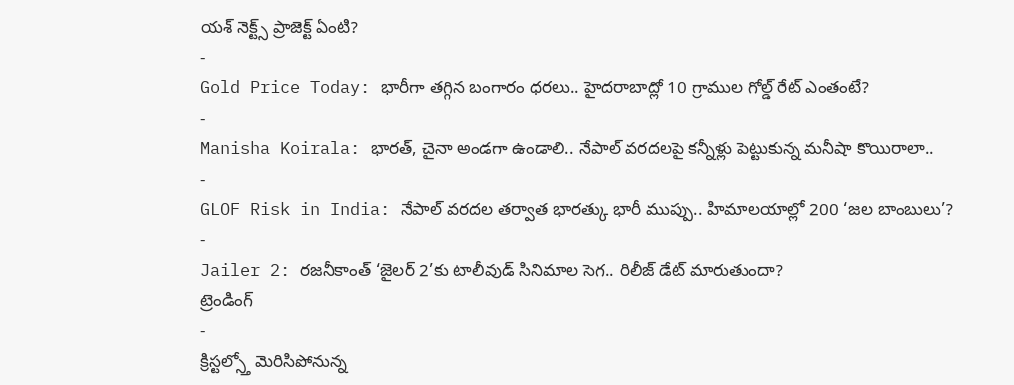యశ్ నెక్ట్స్ ప్రాజెక్ట్ ఏంటి?
-
Gold Price Today: భారీగా తగ్గిన బంగారం ధరలు.. హైదరాబాద్లో 10 గ్రాముల గోల్డ్ రేట్ ఎంతంటే?
-
Manisha Koirala: భారత్, చైనా అండగా ఉండాలి.. నేపాల్ వరదలపై కన్నీళ్లు పెట్టుకున్న మనీషా కొయిరాలా..
-
GLOF Risk in India: నేపాల్ వరదల తర్వాత భారత్కు భారీ ముప్పు.. హిమాలయాల్లో 200 ‘జల బాంబులు’?
-
Jailer 2: రజనీకాంత్ ‘జైలర్ 2’కు టాలీవుడ్ సినిమాల సెగ.. రిలీజ్ డేట్ మారుతుందా?
ట్రెండింగ్
-
క్రిస్టల్స్తో మెరిసిపోనున్న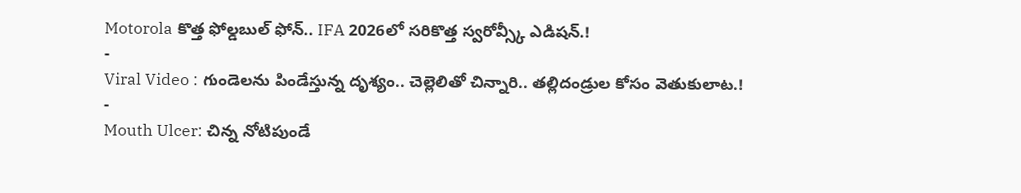Motorola కొత్త ఫోల్డబుల్ ఫోన్.. IFA 2026లో సరికొత్త స్వరోవ్స్కీ ఎడిషన్.!
-
Viral Video : గుండెలను పిండేస్తున్న దృశ్యం.. చెల్లెలితో చిన్నారి.. తల్లిదండ్రుల కోసం వెతుకులాట.!
-
Mouth Ulcer: చిన్న నోటిపుండే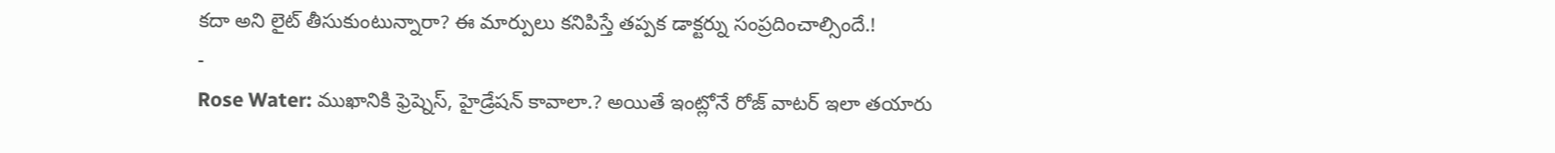కదా అని లైట్ తీసుకుంటున్నారా? ఈ మార్పులు కనిపిస్తే తప్పక డాక్టర్ను సంప్రదించాల్సిందే.!
-
Rose Water: ముఖానికి ఫ్రెష్నెస్, హైడ్రేషన్ కావాలా.? అయితే ఇంట్లోనే రోజ్ వాటర్ ఇలా తయారు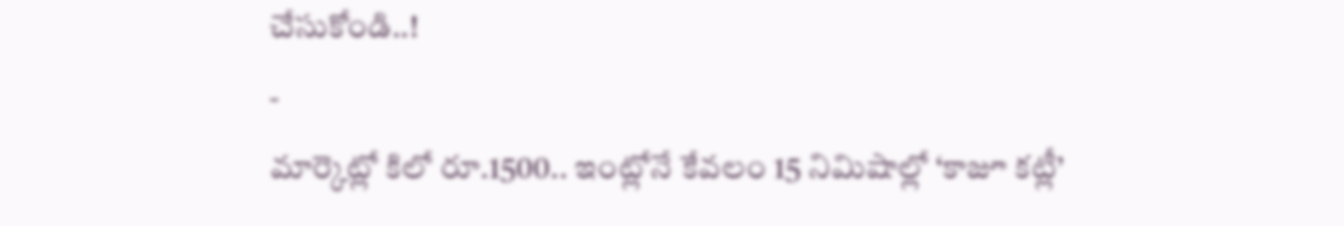చేసుకోండి..!
-
మార్కెట్లో కిలో రూ.1500.. ఇంట్లోనే కేవలం 15 నిమిషాల్లో ‘కాజూ కట్లీ’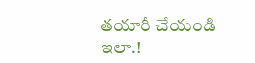తయారీ చేయండి ఇలా.!